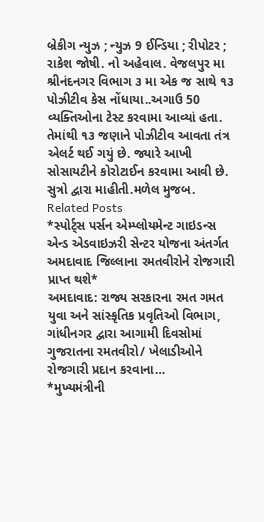બ્રેકીગ ન્યુઝ ; ન્યુઝ 9 ઈન્ડિયા ; રીપોટર ; રાકેશ જોષી. નો અહેવાલ. વેજલપુર મા શ્રીનંદનગર વિભાગ ૩ મા એક જ સાથે ૧૩ પોઝીટીવ કેસ નોંધાયા..અગાઉ 50 વ્યક્તિઓના ટેસ્ટ કરવામા આવ્યાં હતા. તેમાંથી ૧૩ જણાને પોઝીટીવ આવતા તંત્ર એલર્ટ થઈ ગયું છે. જ્યારે આખી સોસાયટીને કોરોટાઈન કરવામા આવી છે. સુત્રો દ્વારા માહીતી.મળેલ મુજબ.
Related Posts
*સ્પોર્ટ્સ પર્સન એમ્પ્લોયમેન્ટ ગાઇડન્સ એન્ડ એડવાઇઝરી સેન્ટર યોજના અંતર્ગત અમદાવાદ જિલ્લાના રમતવીરોને રોજગારી પ્રાપ્ત થશે*
અમદાવાદ: રાજ્ય સરકારના રમત ગમત યુવા અને સાંસ્કૃતિક પ્રવૃતિઓ વિભાગ, ગાંધીનગર દ્વારા આગામી દિવસોમાં ગુજરાતના રમતવીરો/ ખેલાડીઓને રોજગારી પ્રદાન કરવાના…
*મુખ્યમંત્રીની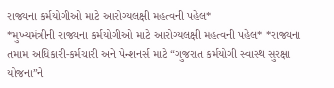રાજ્યના કર્મયોગીઓ માટે આરોગ્યલક્ષી મહત્વની પહેલ*
*મુખ્યમંત્રીની રાજ્યના કર્મયોગીઓ માટે આરોગ્યલક્ષી મહત્વની પહેલ* *રાજ્યના તમામ અધિકારી-કર્મચારી અને પેન્શનર્સ માટે “ગુજરાત કર્મયોગી સ્વાસ્થ સુરક્ષા યોજના”ને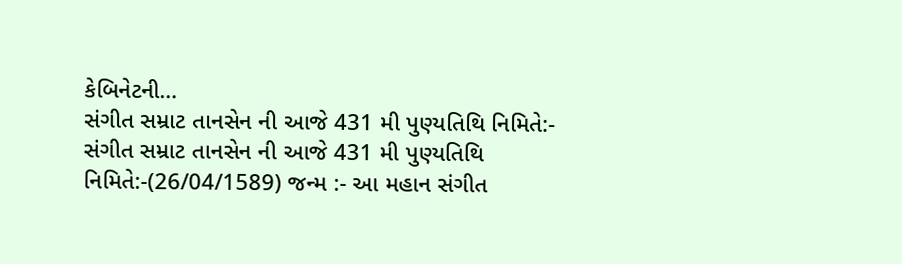કેબિનેટની…
સંગીત સમ્રાટ તાનસેન ની આજે 431 મી પુણ્યતિથિ નિમિતે:-
સંગીત સમ્રાટ તાનસેન ની આજે 431 મી પુણ્યતિથિ નિમિતે:-(26/04/1589) જન્મ :- આ મહાન સંગીત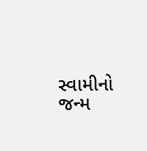સ્વામીનો જન્મ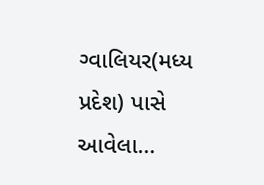ગ્વાલિયર(મધ્ય પ્રદેશ) પાસે આવેલા…